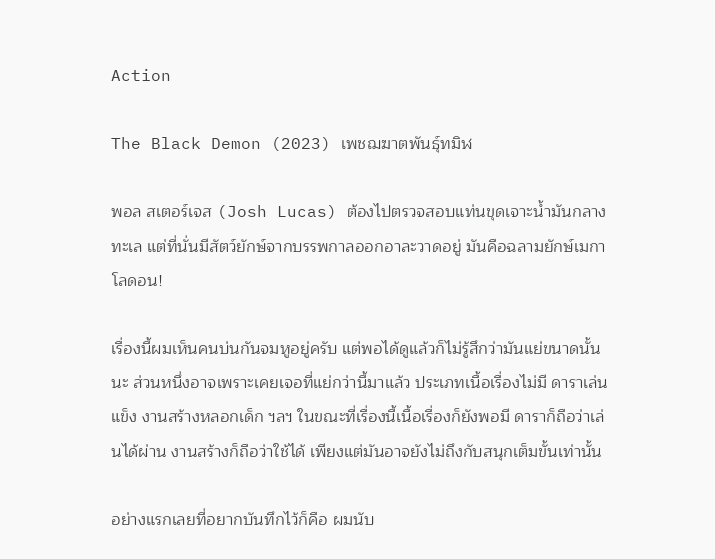Action

The Black Demon (2023) เพชฌฆาตพันธุ์ทมิฬ

พอล สเตอร์เจส (Josh Lucas) ต้องไปตรวจสอบแท่นขุดเจาะน้ำมันกลางทะเล แต่ที่นั่นมีสัตว์ยักษ์จากบรรพกาลออกอาละวาดอยู่ มันคือฉลามยักษ์เมกาโลดอน!

เรื่องนี้ผมเห็นคนบ่นกันจมหูอยู่ครับ แต่พอได้ดูแล้วก็ไม่รู้สึกว่ามันแย่ขนาดนั้นนะ ส่วนหนึ่งอาจเพราะเคยเจอที่แย่กว่านี้มาแล้ว ประเภทเนื้อเรื่องไม่มี ดาราเล่นแข็ง งานสร้างหลอกเด็ก ฯลฯ ในขณะที่เรื่องนี้เนื้อเรื่องก็ยังพอมี ดาราก็ถือว่าเล่นได้ผ่าน งานสร้างก็ถือว่าใช้ได้ เพียงแต่มันอาจยังไม่ถึงกับสนุกเต็มขั้นเท่านั้น

อย่างแรกเลยที่อยากบันทึกไว้ก็คือ ผมนับ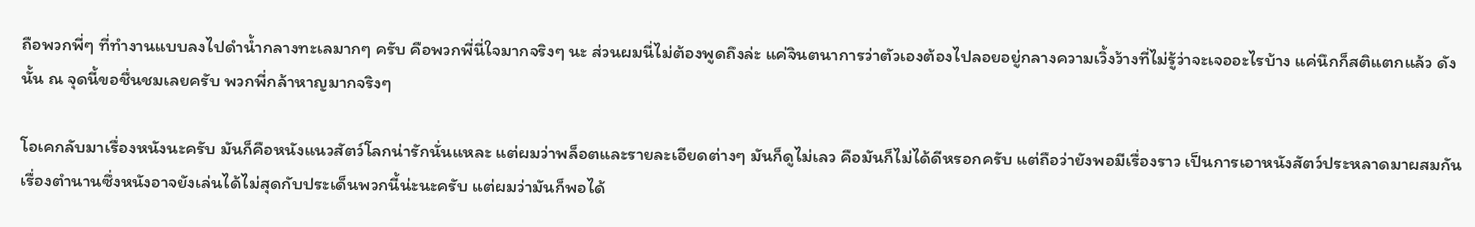ถือพวกพี่ๆ ที่ทำงานแบบลงไปดำน้ำกลางทะเลมากๆ ครับ คือพวกพี่นี่ใจมากจริงๆ นะ ส่วนผมนี่ไม่ต้องพูดถึงล่ะ แค่จินตนาการว่าตัวเองต้องไปลอยอยู่กลางความเวิ้งว้างที่ไม่รู้ว่าจะเจออะไรบ้าง แค่นึกก็สติแตกแล้ว ดังนั้น ณ จุดนี้ขอชื่นชมเลยครับ พวกพี่กล้าหาญมากจริงๆ

โอเคกลับมาเรื่องหนังนะครับ มันก็คือหนังแนวสัตว์โลกน่ารักนั่นแหละ แต่ผมว่าพล็อตและรายละเอียดต่างๆ มันก็ดูไม่เลว คือมันก็ไม่ได้ดีหรอกครับ แต่ถือว่ายังพอมีเรื่องราว เป็นการเอาหนังสัตว์ประหลาดมาผสมกันเรื่องตำนานซึ่งหนังอาจยังเล่นได้ไม่สุดกับประเด็นพวกนี้น่ะนะครับ แต่ผมว่ามันก็พอได้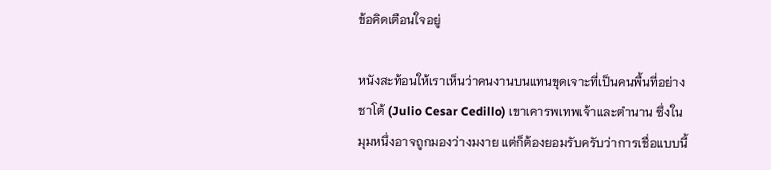ข้อคิดเตือนใจอยู่

หนังสะท้อนให้เราเห็นว่าคนงานบนแทนขุดเจาะที่เป็นคนพื้นที่อย่างชาโต้ (Julio Cesar Cedillo) เขาเคารพเทพเจ้าและตำนาน ซึ่งในมุมหนึ่งอาจถูกมองว่างมงาย แต่ก็ต้องยอมรับครับว่าการเชื่อแบบนี้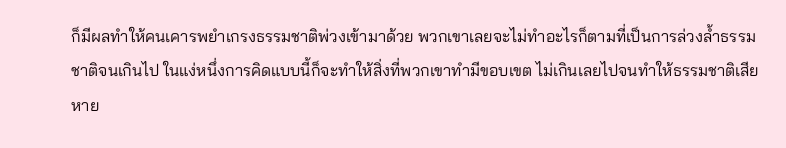ก็มีผลทำให้คนเคารพยำเกรงธรรมชาติพ่วงเข้ามาด้วย พวกเขาเลยจะไม่ทำอะไรก็ตามที่เป็นการล่วงล้ำธรรมชาติจนเกินไป ในแง่หนึ่งการคิดแบบนี้ก็จะทำให้สิ่งที่พวกเขาทำมีขอบเขต ไม่เกินเลยไปจนทำให้ธรรมชาติเสียหาย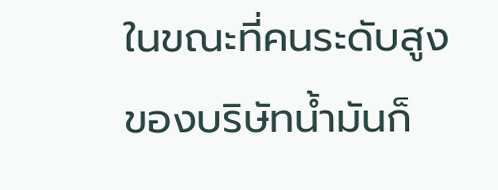ในขณะที่คนระดับสูงของบริษัทน้ำมันก็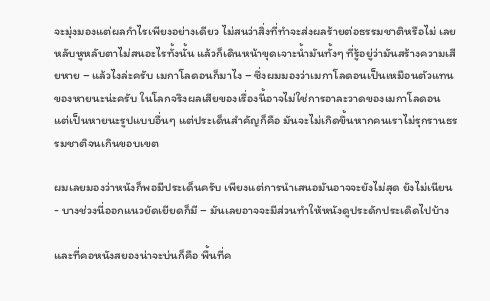จะมุ่งมองแต่ผลกำไรเพียงอย่างเดียว ไม่สนว่าสิ่งที่ทำจะส่งผลร้ายต่อธรรมชาติหรือไม่ เลยหลับหูหลับตาไม่สนอะไรทั้งนั้น แล้วก็เดินหน้าขุดเจาะน้ำมันทั้งๆ ที่รู้อยู่ว่ามันสร้างความเสียหาย – แล้วไงล่ะครับ เมกาโลดอนก็มาไง – ซึ่งผมมองว่าเมกาโลดอนเป็นเหมือนตัวแทนของหายนะน่ะครับ ในโลกจริงผลเสียของเรื่องนี้อาจไม่ใช่การอาละวาดของเมกาโลดอน แต่เป็นหายนะรูปแบบอื่นๆ แต่ประเด็นสำคัญก็คือ มันจะไม่เกิดขึ้นหากคนเราไม่รุกรานธรรมชาติจนเกินขอบเขต

ผมเลยมองว่าหนังก็พอมีประเด็นครับ เพียงแต่การนำเสนอมันอาจจะยังไม่สุด ยังไม่เนียน- บางช่วงนี่ออกแนวยัดเยียดก็มี – มันเลยอาจจะมีส่วนทำให้หนังดูประดักประเดิดไปบ้าง

และที่คอหนังสยองน่าจะบ่นก็คือ พื้นที่ค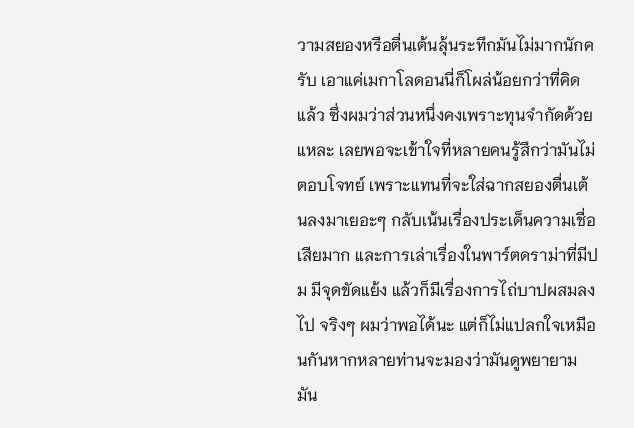วามสยองหรือตื่นเต้นลุ้นระทึกมันไม่มากนักครับ เอาแค่เมกาโลดอนนี่ก็โผล่น้อยกว่าที่คิดแล้ว ซึ่งผมว่าส่วนหนึ่งคงเพราะทุนจำกัดด้วยแหละ เลยพอจะเข้าใจที่หลายคนรู้สึกว่ามันไม่ตอบโจทย์ เพราะแทนที่จะใส่ฉากสยองตื่นเต้นลงมาเยอะๆ กลับเน้นเรื่องประเด็นความเชื่อเสียมาก และการเล่าเรื่องในพาร์ตดราม่าที่มีปม มีจุดขัดแย้ง แล้วก็มีเรื่องการไถ่บาปผสมลงไป จริงๆ ผมว่าพอได้นะ แต่ก็ไม่แปลกใจเหมือนกันหากหลายท่านจะมองว่ามันดูพยายาม มัน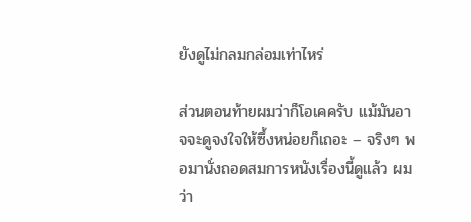ยังดูไม่กลมกล่อมเท่าไหร่

ส่วนตอนท้ายผมว่าก็โอเคครับ แม้มันอาจจะดูจงใจให้ซึ้งหน่อยก็เถอะ – จริงๆ พอมานั่งถอดสมการหนังเรื่องนี้ดูแล้ว ผมว่า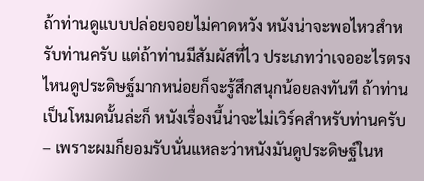ถ้าท่านดูแบบปล่อยจอยไม่คาดหวัง หนังน่าจะพอไหวสำหรับท่านครับ แต่ถ้าท่านมีสัมผัสที่ไว ประเภทว่าเจออะไรตรงไหนดูประดิษฐ์มากหน่อยก็จะรู้สึกสนุกน้อยลงทันที ถ้าท่านเป็นโหมดนั้นล่ะก็ หนังเรื่องนี้น่าจะไม่เวิร์คสำหรับท่านครับ – เพราะผมก็ยอมรับนั่นแหละว่าหนังมันดูประดิษฐ์ในห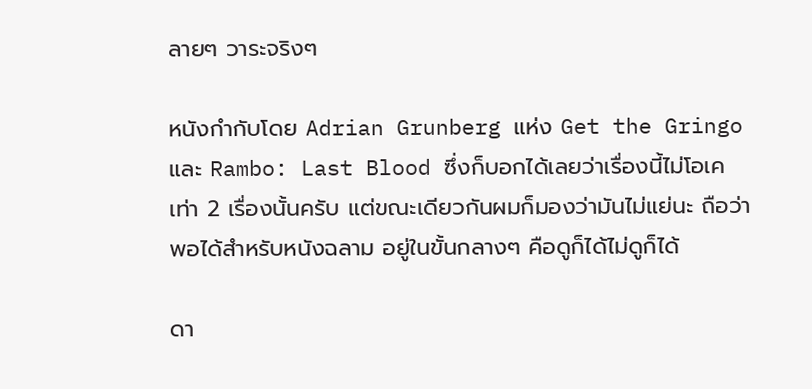ลายๆ วาระจริงๆ

หนังกำกับโดย Adrian Grunberg แห่ง Get the Gringo และ Rambo: Last Blood ซึ่งก็บอกได้เลยว่าเรื่องนี้ไม่โอเคเท่า 2 เรื่องนั้นครับ แต่ขณะเดียวกันผมก็มองว่ามันไม่แย่นะ ถือว่าพอได้สำหรับหนังฉลาม อยู่ในขั้นกลางๆ คือดูก็ได้ไม่ดูก็ได้

ดา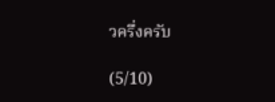วครึ่งครับ

(5/10)